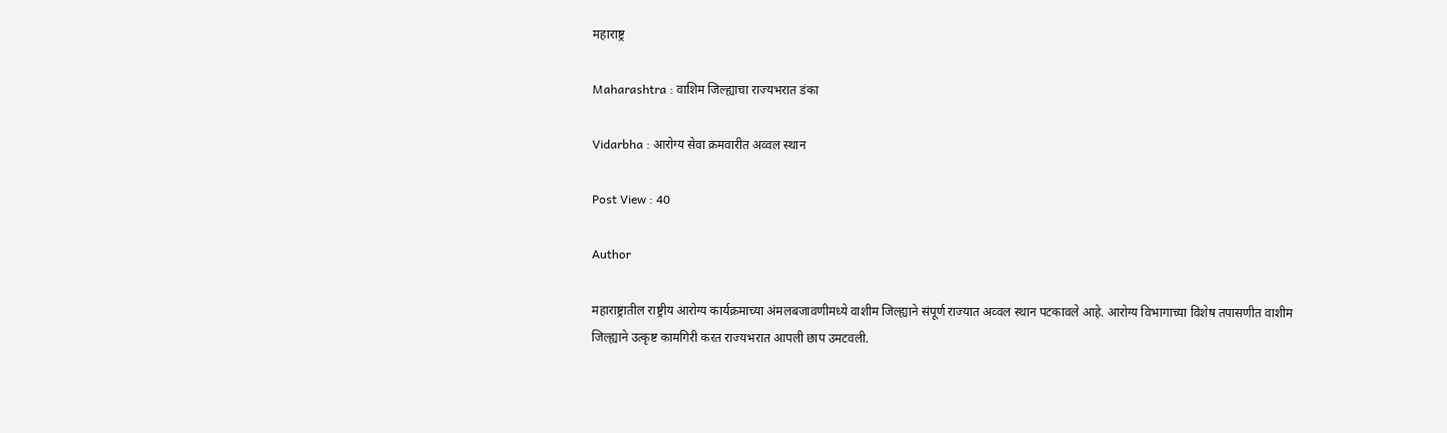महाराष्ट्र

Maharashtra : वाशिम जिल्ह्याचा राज्यभरात डंका

Vidarbha : आरोग्य सेवा क्रमवारीत अव्वल स्थान

Post View : 40

Author

महाराष्ट्रातील राष्ट्रीय आरोग्य कार्यक्रमाच्या अंमलबजावणीमध्ये वाशीम जिल्ह्याने संपूर्ण राज्यात अव्वल स्थान पटकावले आहे. आरोग्य विभागाच्या विशेष तपासणीत वाशीम जिल्ह्याने उत्कृष्ट कामगिरी करत राज्यभरात आपली छाप उमटवली.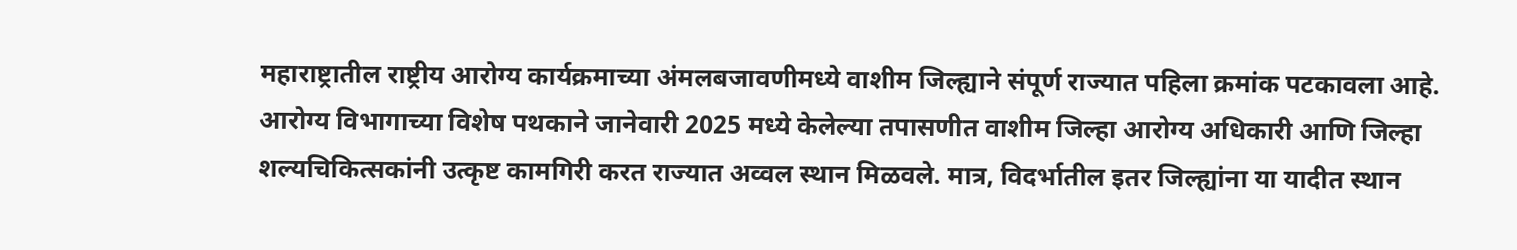महाराष्ट्रातील राष्ट्रीय आरोग्य कार्यक्रमाच्या अंमलबजावणीमध्ये वाशीम जिल्ह्याने संपूर्ण राज्यात पहिला क्रमांक पटकावला आहे. आरोग्य विभागाच्या विशेष पथकाने जानेवारी 2025 मध्ये केलेल्या तपासणीत वाशीम जिल्हा आरोग्य अधिकारी आणि जिल्हा शल्यचिकित्सकांनी उत्कृष्ट कामगिरी करत राज्यात अव्वल स्थान मिळवले. मात्र, विदर्भातील इतर जिल्ह्यांना या यादीत स्थान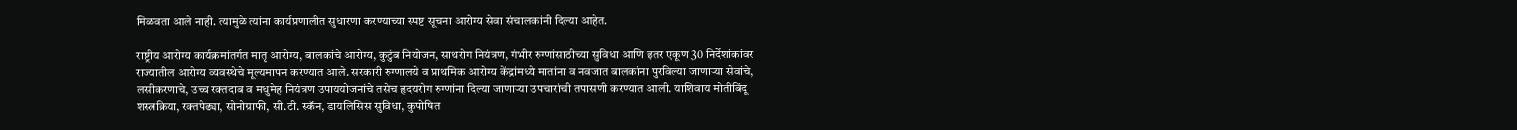मिळवता आले नाही. त्यामुळे त्यांना कार्यप्रणालीत सुधारणा करण्याच्या स्पष्ट सूचना आरोग्य सेवा संचालकांनी दिल्या आहेत.

राष्ट्रीय आरोग्य कार्यक्रमांतर्गत मातृ आरोग्य, बालकांचे आरोग्य, कुटुंब नियोजन, साथरोग नियंत्रण, गंभीर रुग्णांसाठीच्या सुविधा आणि इतर एकूण 30 निर्देशांकांवर राज्यातील आरोग्य व्यवस्थेचे मूल्यमापन करण्यात आले. सरकारी रुग्णालये व प्राथमिक आरोग्य केंद्रांमध्ये मातांना व नवजात बालकांना पुरविल्या जाणाऱ्या सेवांचे, लसीकरणाचे, उच्च रक्तदाब व मधुमेह नियंत्रण उपाययोजनांचे तसेच हृदयरोग रुग्णांना दिल्या जाणाऱ्या उपचारांची तपासणी करण्यात आली. याशिवाय मोतीबिंदू शस्त्रक्रिया, रक्तपेढ्या, सोनोग्राफी, सी.टी. स्कॅन, डायलिसिस सुविधा, कुपोषित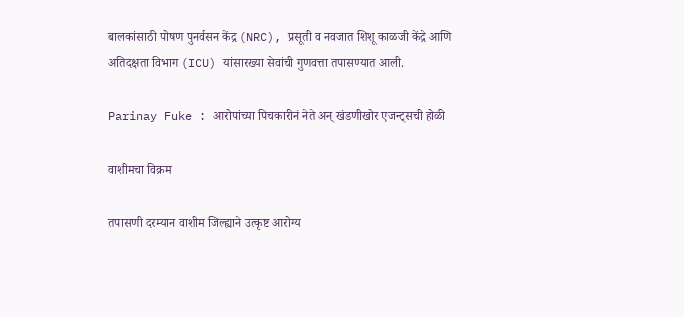बालकांसाठी पोषण पुनर्वसन केंद्र (NRC), प्रसूती व नवजात शिशू काळजी केंद्रे आणि अतिदक्षता विभाग (ICU) यांसारख्या सेवांची गुणवत्ता तपासण्यात आली.

Parinay Fuke : आरोपांच्या पिचकारीनं नेते अन् खंडणीखोर एजन्ट्सची होळी

वाशीमचा विक्रम

तपासणी दरम्यान वाशीम जिल्ह्याने उत्कृष्ट आरोग्य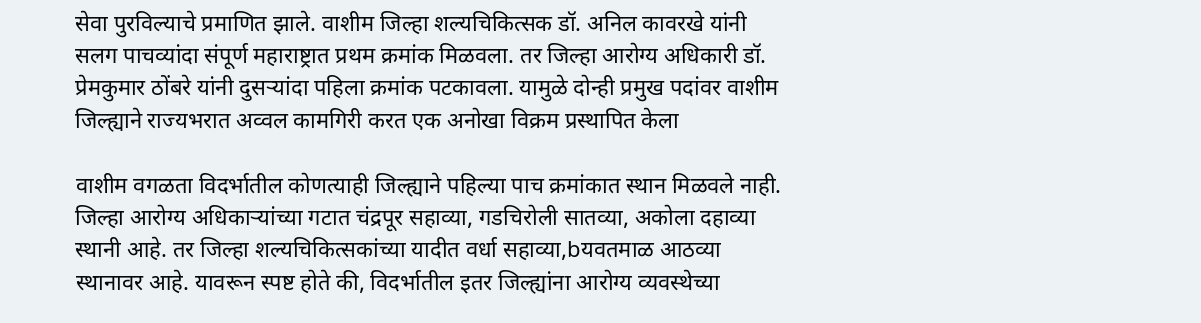सेवा पुरविल्याचे प्रमाणित झाले. वाशीम जिल्हा शल्यचिकित्सक डॉ. अनिल कावरखे यांनी सलग पाचव्यांदा संपूर्ण महाराष्ट्रात प्रथम क्रमांक मिळवला. तर जिल्हा आरोग्य अधिकारी डॉ. प्रेमकुमार ठोंबरे यांनी दुसऱ्यांदा पहिला क्रमांक पटकावला. यामुळे दोन्ही प्रमुख पदांवर वाशीम जिल्ह्याने राज्यभरात अव्वल कामगिरी करत एक अनोखा विक्रम प्रस्थापित केला

वाशीम वगळता विदर्भातील कोणत्याही जिल्ह्याने पहिल्या पाच क्रमांकात स्थान मिळवले नाही. जिल्हा आरोग्य अधिकाऱ्यांच्या गटात चंद्रपूर सहाव्या, गडचिरोली सातव्या, अकोला दहाव्या स्थानी आहे. तर जिल्हा शल्यचिकित्सकांच्या यादीत वर्धा सहाव्या,bयवतमाळ आठव्या स्थानावर आहे. यावरून स्पष्ट होते की, विदर्भातील इतर जिल्ह्यांना आरोग्य व्यवस्थेच्या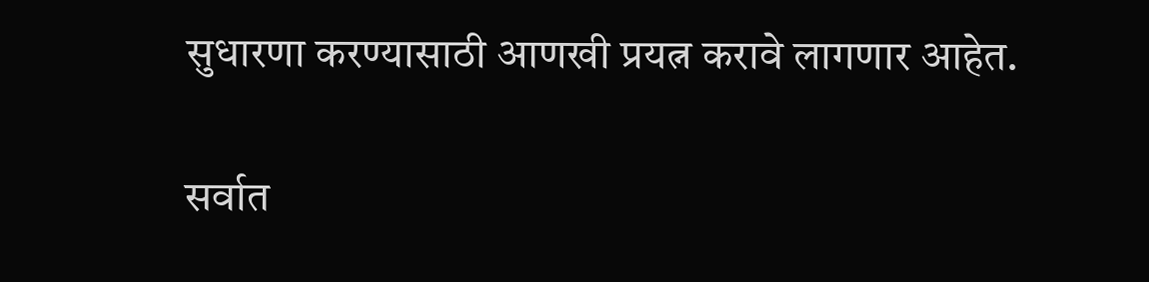सुधारणा करण्यासाठी आणखी प्रयत्न करावे लागणार आहेत.

सर्वात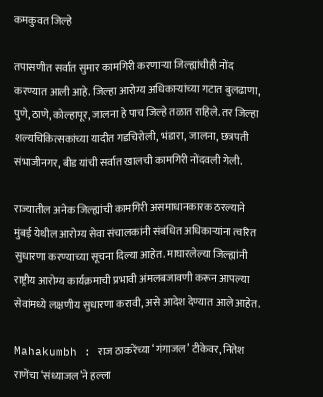कमकुवत जिल्हे

तपासणीत सर्वात सुमार कामगिरी करणाऱ्या जिल्ह्यांचीही नोंद करण्यात आली आहे. जिल्हा आरोग्य अधिकाऱ्यांच्या गटात बुलढाणा, पुणे, ठाणे, कोल्हापूर, जालना हे पाच जिल्हे तळात राहिले. तर जिल्हा शल्यचिकित्सकांच्या यादीत गडचिरोली, भंडारा, जालना, छत्रपती संभाजीनगर, बीड यांची सर्वात खालची कामगिरी नोंदवली गेली.

राज्यातील अनेक जिल्ह्यांची कामगिरी असमाधानकारक ठरल्याने मुंबई येथील आरोग्य सेवा संचालकांनी संबंधित अधिकाऱ्यांना त्वरित सुधारणा करण्याच्या सूचना दिल्या आहेत. माघारलेल्या जिल्ह्यांनी राष्ट्रीय आरोग्य कार्यक्रमाची प्रभावी अंमलबजावणी करून आपल्या सेवांमध्ये लक्षणीय सुधारणा करावी, असे आदेश देण्यात आले आहेत.

Mahakumbh : राज ठाकरेंच्या ‘गंगाजल’ टीकेवर, नितेश राणेंचा ‘संध्याजल’ने हल्ला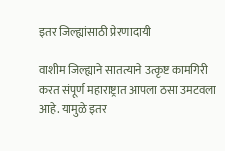इतर जिल्ह्यांसाठी प्रेरणादायी

वाशीम जिल्ह्याने सातत्याने उत्कृष्ट कामगिरी करत संपूर्ण महाराष्ट्रात आपला ठसा उमटवला आहे. यामुळे इतर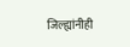जिल्ह्यांनीही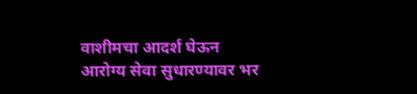वाशीमचा आदर्श घेऊन आरोग्य सेवा सुधारण्यावर भर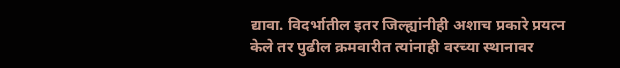द्यावा. विदर्भातील इतर जिल्ह्यांनीही अशाच प्रकारे प्रयत्न केले तर पुढील क्रमवारीत त्यांनाही वरच्या स्थानावर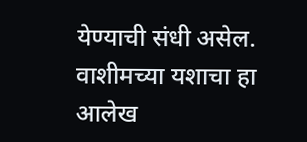येण्याची संधी असेल. वाशीमच्या यशाचा हा आलेख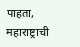पाहता, महाराष्ट्राची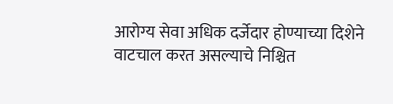आरोग्य सेवा अधिक दर्जेदार होण्याच्या दिशेने वाटचाल करत असल्याचे निश्चित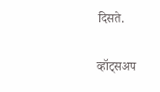दिसते.

व्हॉट्सअप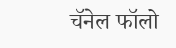चॅनेल फॉलो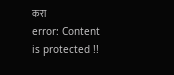करा
error: Content is protected !!